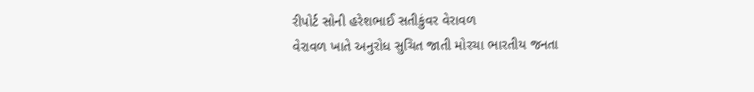રીપોર્ટ સોની હરેશભાઈ સતીકુંવર વેરાવળ
વેરાવળ ખાતે અનુરોધ સુચિત જાતી મોરચા ભારતીય જનતા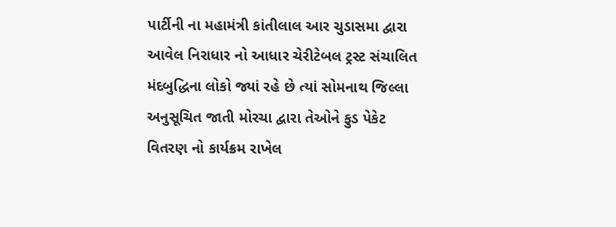પાર્ટીની ના મહામંત્રી કાંતીલાલ આર ચુડાસમા દ્વારા આવેલ નિરાધાર નો આધાર ચેરીટેબલ ટ્રસ્ટ સંચાલિત મંદબુદ્ધિના લોકો જ્યાં રહે છે ત્યાં સોમનાથ જિલ્લા અનુસૂચિત જાતી મોરચા દ્વારા તેઓને ફુડ પેકેટ વિતરણ નો કાર્યક્રમ રાખેલ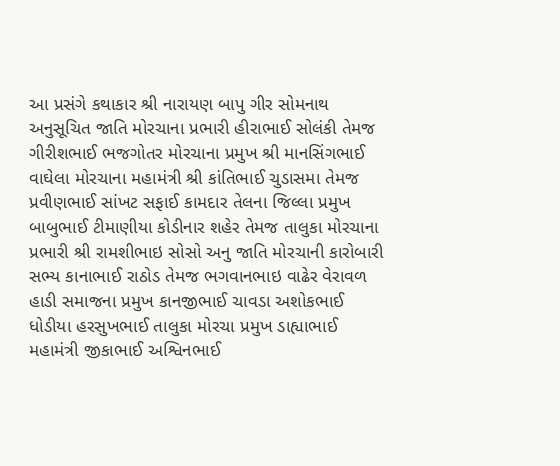આ પ્રસંગે કથાકાર શ્રી નારાયણ બાપુ ગીર સોમનાથ અનુસૂચિત જાતિ મોરચાના પ્રભારી હીરાભાઈ સોલંકી તેમજ ગીરીશભાઈ ભજગોતર મોરચાના પ્રમુખ શ્રી માનસિંગભાઈ વાઘેલા મોરચાના મહામંત્રી શ્રી કાંતિભાઈ ચુડાસમા તેમજ પ્રવીણભાઈ સાંખટ સફાઈ કામદાર તેલના જિલ્લા પ્રમુખ બાબુભાઈ ટીમાણીયા કોડીનાર શહેર તેમજ તાલુકા મોરચાના પ્રભારી શ્રી રામશીભાઇ સોસો અનુ જાતિ મોરચાની કારોબારી સભ્ય કાનાભાઈ રાઠોડ તેમજ ભગવાનભાઇ વાઢેર વેરાવળ હાડી સમાજના પ્રમુખ કાનજીભાઈ ચાવડા અશોકભાઈ ધોડીયા હરસુખભાઈ તાલુકા મોરચા પ્રમુખ ડાહ્યાભાઈ મહામંત્રી જીકાભાઈ અશ્વિનભાઈ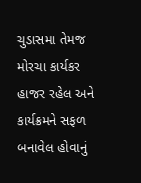ચુડાસમા તેમજ મોરચા કાર્યકર હાજર રહેલ અને કાર્યક્રમને સફળ બનાવેલ હોવાનું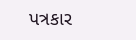પત્રકાર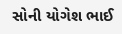સોની યોગેશ ભાઈ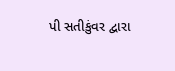પી સતીકુંવર દ્વારા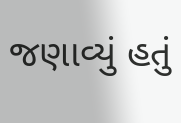જણાવ્યું હતું